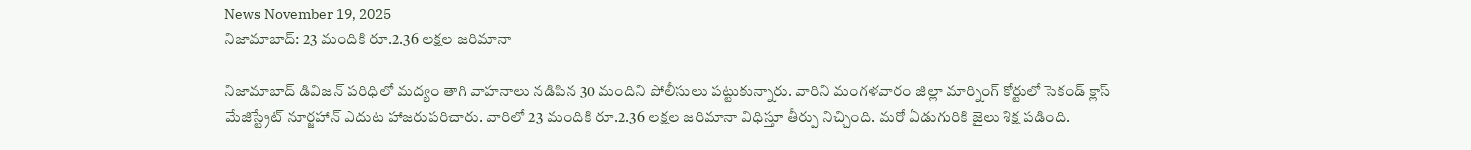News November 19, 2025
నిజామాబాద్: 23 మందికి రూ.2.36 లక్షల జరిమానా

నిజామాబాద్ డివిజన్ పరిధిలో మద్యం తాగి వాహనాలు నడిపిన 30 మందిని పోలీసులు పట్టుకున్నారు. వారిని మంగళవారం జిల్లా మార్నింగ్ కోర్టులో సెకండ్ క్లాస్ మేజిస్ట్రేట్ నూర్జహాన్ ఎదుట హాజరుపరిచారు. వారిలో 23 మందికి రూ.2.36 లక్షల జరిమానా విధిస్తూ తీర్పు నిచ్చింది. మరో ఏడుగురికి జైలు శిక్ష పడింది.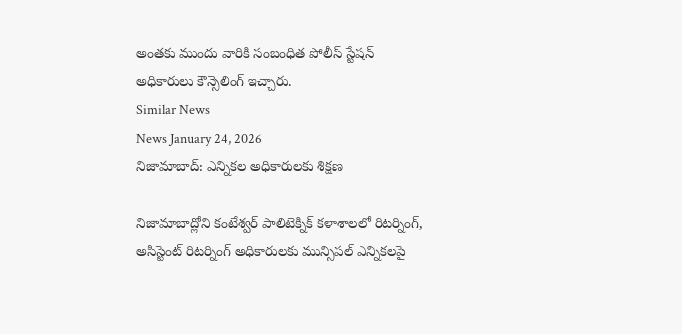అంతకు ముందు వారికి సంబంధిత పోలీస్ స్టేషన్ అధికారులు కౌన్సెలింగ్ ఇచ్చారు.
Similar News
News January 24, 2026
నిజామాబాద్: ఎన్నికల అధికారులకు శిక్షణ

నిజామాబాద్లోని కంటేశ్వర్ పాలిటెక్నిక్ కళాశాలలో రిటర్నింగ్, అసిస్టెంట్ రిటర్నింగ్ అధికారులకు మున్సిపల్ ఎన్నికలపై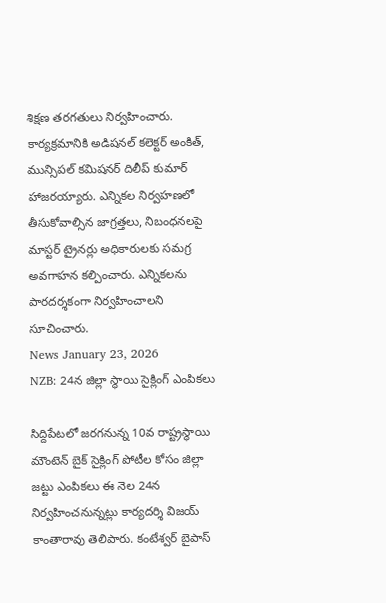శిక్షణ తరగతులు నిర్వహించారు. కార్యక్రమానికి అడిషనల్ కలెక్టర్ అంకిత్, మున్సిపల్ కమిషనర్ దిలీప్ కుమార్ హాజరయ్యారు. ఎన్నికల నిర్వహణలో తీసుకోవాల్సిన జాగ్రత్తలు, నిబంధనలపై మాస్టర్ ట్రైనర్లు అధికారులకు సమగ్ర అవగాహన కల్పించారు. ఎన్నికలను పారదర్శకంగా నిర్వహించాలని సూచించారు.
News January 23, 2026
NZB: 24న జిల్లా స్థాయి సైక్లింగ్ ఎంపికలు

సిద్దిపేటలో జరగనున్న 10వ రాష్ట్రస్థాయి మౌంటెన్ బైక్ సైక్లింగ్ పోటీల కోసం జిల్లా జట్టు ఎంపికలు ఈ నెల 24న నిర్వహించనున్నట్లు కార్యదర్శి విజయ్ కాంతారావు తెలిపారు. కంటేశ్వర్ బైపాస్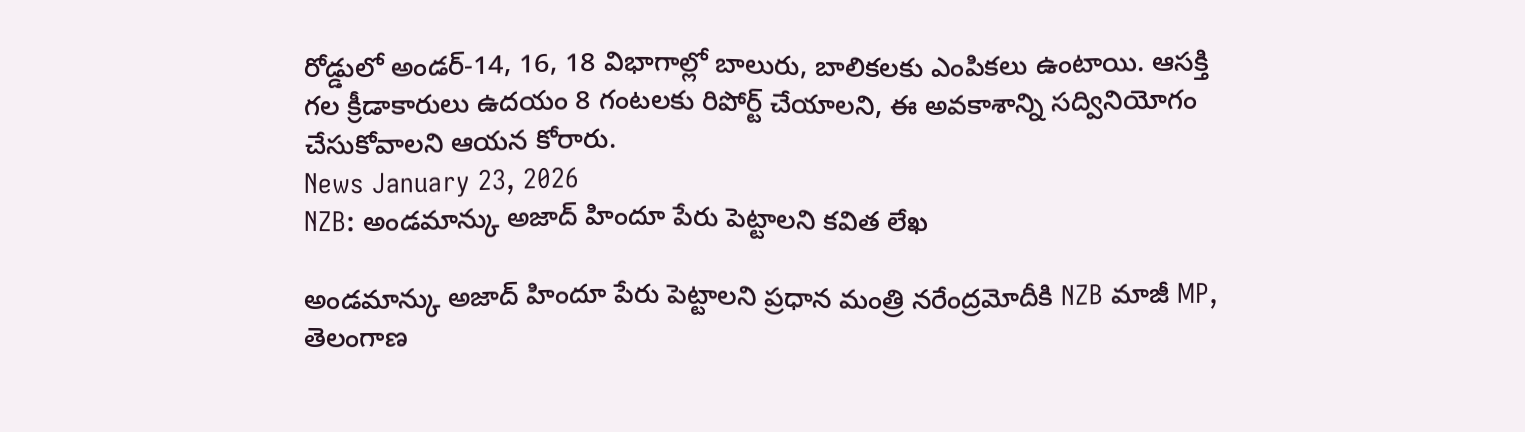రోడ్డులో అండర్-14, 16, 18 విభాగాల్లో బాలురు, బాలికలకు ఎంపికలు ఉంటాయి. ఆసక్తి గల క్రీడాకారులు ఉదయం 8 గంటలకు రిపోర్ట్ చేయాలని, ఈ అవకాశాన్ని సద్వినియోగం చేసుకోవాలని ఆయన కోరారు.
News January 23, 2026
NZB: అండమాన్కు అజాద్ హిందూ పేరు పెట్టాలని కవిత లేఖ

అండమాన్కు అజాద్ హిందూ పేరు పెట్టాలని ప్రధాన మంత్రి నరేంద్రమోదీకి NZB మాజీ MP, తెలంగాణ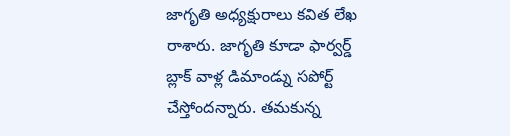జాగృతి అధ్యక్షురాలు కవిత లేఖ రాశారు. జాగృతి కూడా ఫార్వర్డ్ బ్లాక్ వాళ్ల డిమాండ్ను సపోర్ట్ చేస్తోందన్నారు. తమకున్న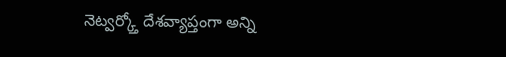నెట్వర్క్తో దేశవ్యాప్తంగా అన్ని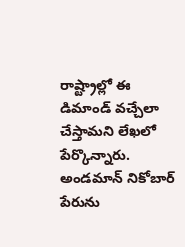రాష్ట్రాల్లో ఈ డిమాండ్ వచ్చేలా చేస్తామని లేఖలో పేర్కొన్నారు. అండమాన్ నికోబార్ పేరును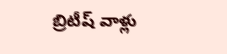బ్రిటీష్ వాళ్లు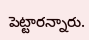పెట్టారన్నారు.